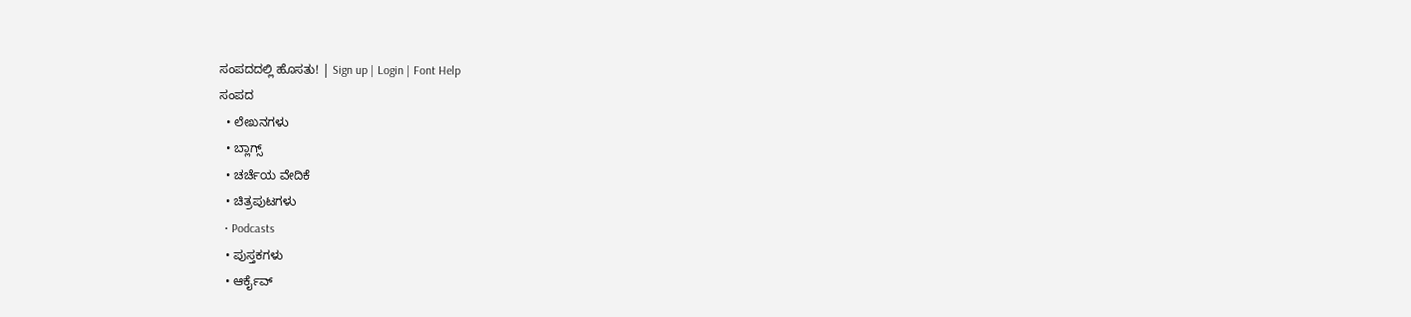ಸಂಪದದಲ್ಲಿ ಹೊಸತು! | Sign up | Login | Font Help
ಸಂಪದ
  • ಲೇಖನಗಳು
  • ಬ್ಲಾಗ್ಸ್
  • ಚರ್ಚೆಯ ವೇದಿಕೆ
  • ಚಿತ್ರಪುಟಗಳು
  • Podcasts
  • ಪುಸ್ತಕಗಳು
  • ಆರ್ಕೈವ್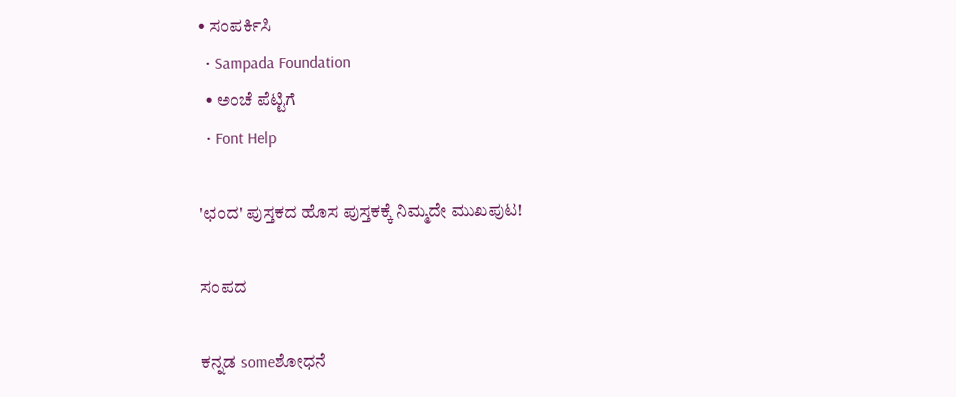• ಸಂಪರ್ಕಿಸಿ
  • Sampada Foundation
  • ಅಂಚೆ ಪೆಟ್ಟಿಗೆ
  • Font Help

'ಛಂದ' ಪುಸ್ತಕದ ಹೊಸ ಪುಸ್ತಕಕ್ಕೆ ನಿಮ್ಮದೇ ಮುಖಪುಟ!

ಸಂಪದ

ಕನ್ನಡ someಶೋಧನೆ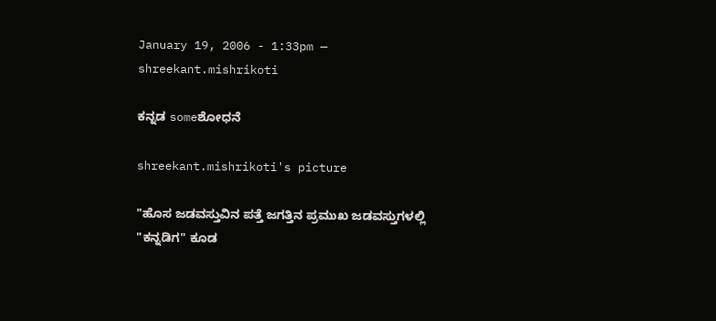January 19, 2006 - 1:33pm — shreekant.mishrikoti

ಕನ್ನಡ someಶೋಧನೆ

shreekant.mishrikoti's picture

"ಹೊಸ ಜಡವಸ್ತುವಿನ ಪತ್ತೆ ಜಗತ್ತಿನ ಪ್ರಮುಖ ಜಡವಸ್ತುಗಳಲ್ಲಿ "ಕನ್ನಡಿಗ" ಕೂಡ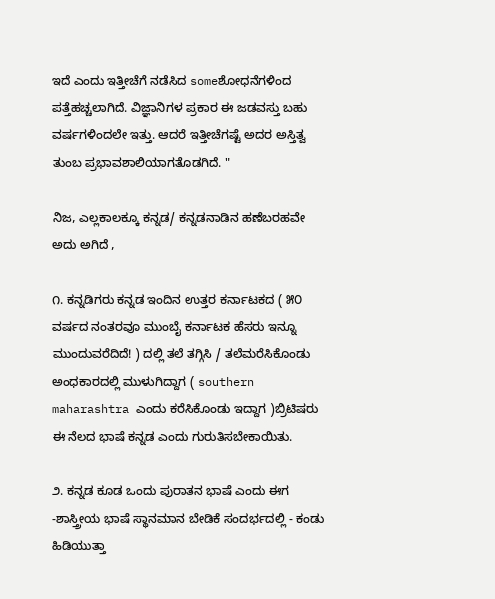ಇದೆ ಎಂದು ಇತ್ತೀಚೆಗೆ ನಡೆಸಿದ someಶೋಧನೆಗಳಿಂದ ಪತ್ತೆಹಚ್ಚಲಾಗಿದೆ. ವಿಜ್ಞಾನಿಗಳ ಪ್ರಕಾರ ಈ ಜಡವಸ್ತು ಬಹು ವರ್ಷಗಳಿಂದಲೇ ಇತ್ತು. ಆದರೆ ಇತ್ತೀಚೆಗಷ್ಟೆ ಅದರ ಅಸ್ತಿತ್ವ ತುಂಬ ಪ್ರಭಾವಶಾಲಿಯಾಗತೊಡಗಿದೆ. "

ನಿಜ, ಎಲ್ಲಕಾಲಕ್ಕೂ ಕನ್ನಡ/ ಕನ್ನಡನಾಡಿನ ಹಣೆಬರಹವೇ ಅದು ಅಗಿದೆ ,

೧. ಕನ್ನಡಿಗರು ಕನ್ನಡ ಇಂದಿನ ಉತ್ತರ ಕರ್ನಾಟಕದ ( ೫೦ ವರ್ಷದ ನಂತರವೂ ಮುಂಬೈ ಕರ್ನಾಟಕ ಹೆಸರು ಇನ್ನೂ ಮುಂದುವರೆದಿದೆ! ) ದಲ್ಲಿ ತಲೆ ತಗ್ಗಿಸಿ / ತಲೆಮರೆಸಿಕೊಂಡು ಅಂಧಕಾರದಲ್ಲಿ ಮುಳುಗಿದ್ದಾಗ ( southern maharashtra ಎಂದು ಕರೆಸಿಕೊಂಡು ಇದ್ದಾಗ )ಬ್ರಿಟಿಷರು ಈ ನೆಲದ ಭಾಷೆ ಕನ್ನಡ ಎಂದು ಗುರುತಿಸಬೇಕಾಯಿತು.

೨. ಕನ್ನಡ ಕೂಡ ಒಂದು ಪುರಾತನ ಭಾಷೆ ಎಂದು ಈಗ -ಶಾಸ್ತ್ರೀಯ ಭಾಷೆ ಸ್ಥಾನಮಾನ ಬೇಡಿಕೆ ಸಂದರ್ಭದಲ್ಲಿ - ಕಂಡು ಹಿಡಿಯುತ್ತಾ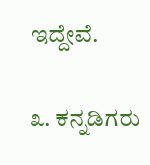ಇದ್ದೇವೆ.

೩. ಕನ್ನಡಿಗರು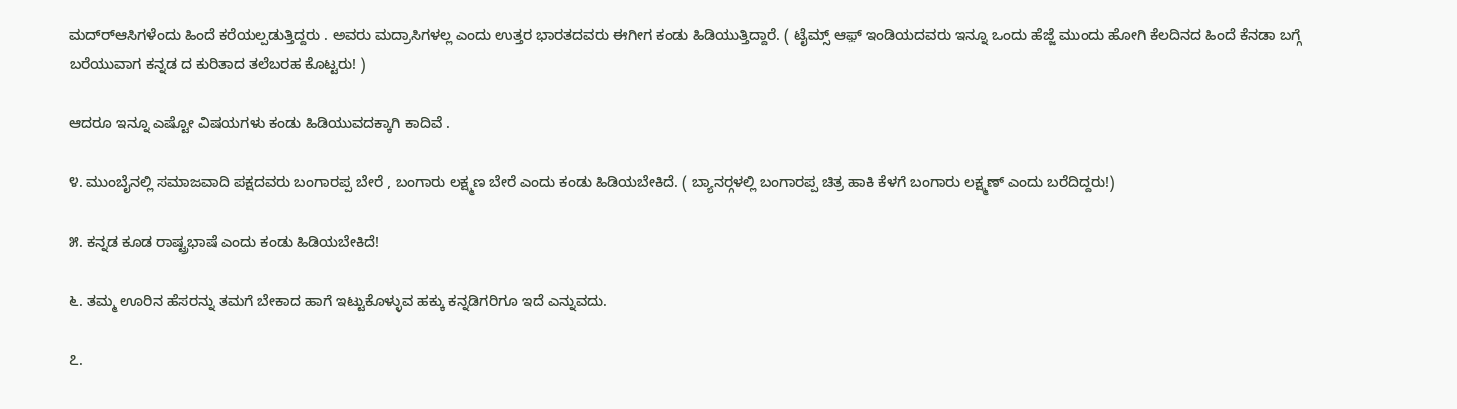ಮದ್ರ್‍ಆಸಿಗಳೆಂದು ಹಿಂದೆ ಕರೆಯಲ್ಪಡುತ್ತಿದ್ದರು . ಅವರು ಮದ್ರಾಸಿಗಳಲ್ಲ ಎಂದು ಉತ್ತರ ಭಾರತದವರು ಈಗೀಗ ಕಂಡು ಹಿಡಿಯುತ್ತಿದ್ದಾರೆ. ( ಟೈಮ್ಸ್ ಆಫ಼್ ಇಂಡಿಯದವರು ಇನ್ನೂ ಒಂದು ಹೆಜ್ಜೆ ಮುಂದು ಹೋಗಿ ಕೆಲದಿನದ ಹಿಂದೆ ಕೆನಡಾ ಬಗ್ಗೆ ಬರೆಯುವಾಗ ಕನ್ನಡ ದ ಕುರಿತಾದ ತಲೆಬರಹ ಕೊಟ್ಟರು! )

ಆದರೂ ಇನ್ನೂ ಎಷ್ಟೋ ವಿಷಯಗಳು ಕಂಡು ಹಿಡಿಯುವದಕ್ಕಾಗಿ ಕಾದಿವೆ .

೪. ಮುಂಬೈನಲ್ಲಿ ಸಮಾಜವಾದಿ ಪಕ್ಷದವರು ಬಂಗಾರಪ್ಪ ಬೇರೆ , ಬಂಗಾರು ಲಕ್ಷ್ಮಣ ಬೇರೆ ಎಂದು ಕಂಡು ಹಿಡಿಯಬೇಕಿದೆ. ( ಬ್ಯಾನರ್‍ಗಳಲ್ಲಿ ಬಂಗಾರಪ್ಪ ಚಿತ್ರ ಹಾಕಿ ಕೆಳಗೆ ಬಂಗಾರು ಲಕ್ಷ್ಮಣ್ ಎಂದು ಬರೆದಿದ್ದರು!)

೫. ಕನ್ನಡ ಕೂಡ ರಾಷ್ಟ್ರಭಾಷೆ ಎಂದು ಕಂಡು ಹಿಡಿಯಬೇಕಿದೆ!

೬. ತಮ್ಮ ಊರಿನ ಹೆಸರನ್ನು ತಮಗೆ ಬೇಕಾದ ಹಾಗೆ ಇಟ್ಟುಕೊಳ್ಳುವ ಹಕ್ಕು ಕನ್ನಡಿಗರಿಗೂ ಇದೆ ಎನ್ನುವದು.

೭.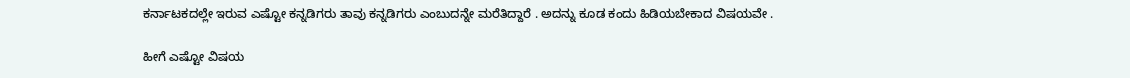ಕರ್ನಾಟಕದಲ್ಲೇ ಇರುವ ಎಷ್ಟೋ ಕನ್ನಡಿಗರು ತಾವು ಕನ್ನಡಿಗರು ಎಂಬುದನ್ನೇ ಮರೆತಿದ್ದಾರೆ . ಅದನ್ನು ಕೂಡ ಕಂದು ಹಿಡಿಯಬೇಕಾದ ವಿಷಯವೇ .

ಹೀಗೆ ಎಷ್ಟೋ ವಿಷಯ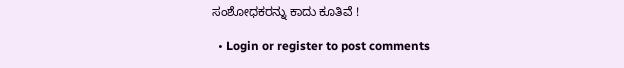ಸಂಶೋಧಕರನ್ನು ಕಾದು ಕೂತಿವೆ !

  • Login or register to post comments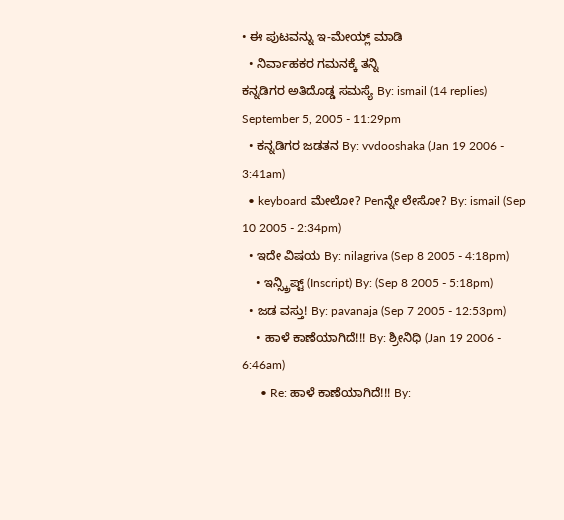• ಈ ಪುಟವನ್ನು ಇ-ಮೇಯ್ಲ್ ಮಾಡಿ
  • ನಿರ್ವಾಹಕರ ಗಮನಕ್ಕೆ ತನ್ನಿ
ಕನ್ನಡಿಗರ ಅತಿದೊಡ್ಡ ಸಮಸ್ಯೆ By: ismail (14 replies) September 5, 2005 - 11:29pm
  • ಕನ್ನಡಿಗರ ಜಡತನ By: vvdooshaka (Jan 19 2006 - 3:41am)
  • keyboard ಮೇಲೋ? Penನ್ನೇ ಲೇಸೋ? By: ismail (Sep 10 2005 - 2:34pm)
  • ಇದೇ ವಿಷಯ By: nilagriva (Sep 8 2005 - 4:18pm)
    • ಇನ್ಸ್ಕ್ರಿಪ್ಟ್ (Inscript) By: (Sep 8 2005 - 5:18pm)
  • ಜಡ ವಸ್ತು! By: pavanaja (Sep 7 2005 - 12:53pm)
    • ಹಾಳೆ ಕಾಣೆಯಾಗಿದೆ!!! By: ಶ್ರೀನಿಧಿ (Jan 19 2006 - 6:46am)
      • Re: ಹಾಳೆ ಕಾಣೆಯಾಗಿದೆ!!! By: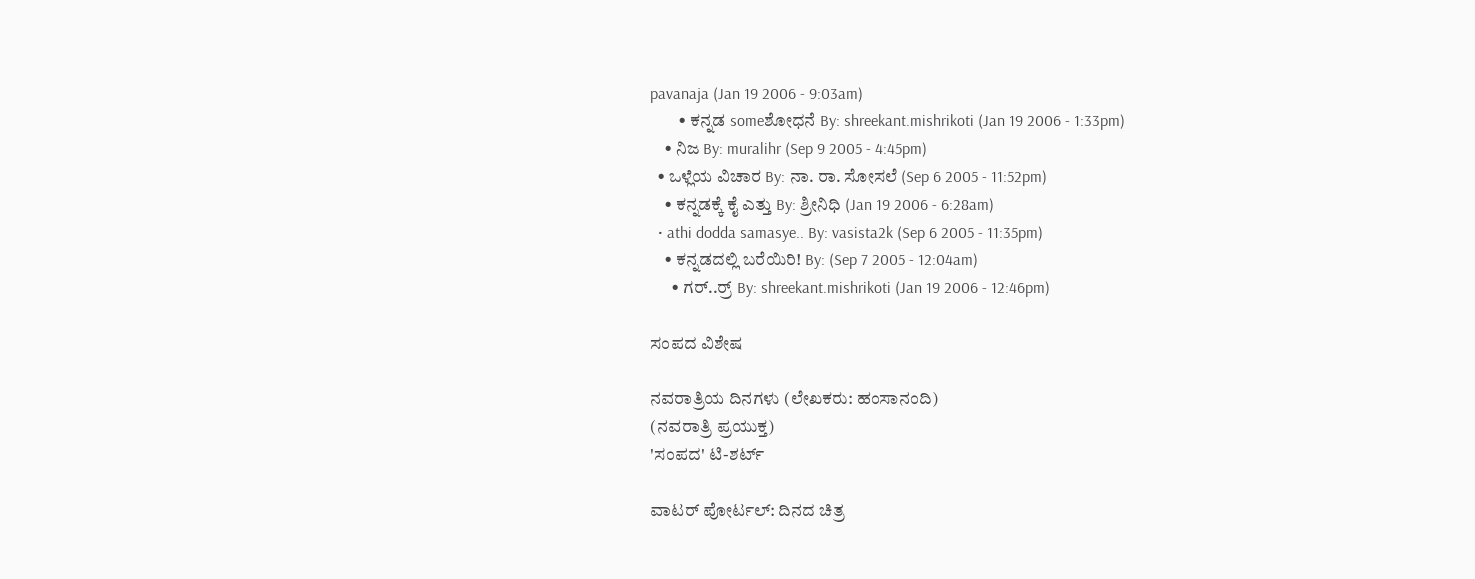pavanaja (Jan 19 2006 - 9:03am)
        • ಕನ್ನಡ someಶೋಧನೆ By: shreekant.mishrikoti (Jan 19 2006 - 1:33pm)
    • ನಿಜ By: muralihr (Sep 9 2005 - 4:45pm)
  • ಒಳ್ಲೆಯ ವಿಚಾರ By: ನಾ. ರಾ. ಸೋಸಲೆ (Sep 6 2005 - 11:52pm)
    • ಕನ್ನಡಕ್ಕೆ ಕೈ ಎತ್ತು By: ಶ್ರೀನಿಧಿ (Jan 19 2006 - 6:28am)
  • athi dodda samasye.. By: vasista2k (Sep 6 2005 - 11:35pm)
    • ಕನ್ನಡದಲ್ಲಿ ಬರೆಯಿರಿ! By: (Sep 7 2005 - 12:04am)
      • ಗರ್..ರ್ರ್ By: shreekant.mishrikoti (Jan 19 2006 - 12:46pm)

ಸಂಪದ ವಿಶೇಷ

ನವರಾತ್ರಿಯ ದಿನಗಳು (ಲೇಖಕರು: ಹಂಸಾನಂದಿ)
(ನವರಾತ್ರಿ ಪ್ರಯುಕ್ತ)
'ಸಂಪದ' ಟಿ-ಶರ್ಟ್

ವಾಟರ್ ಪೋರ್ಟಲ್: ದಿನದ ಚಿತ್ರ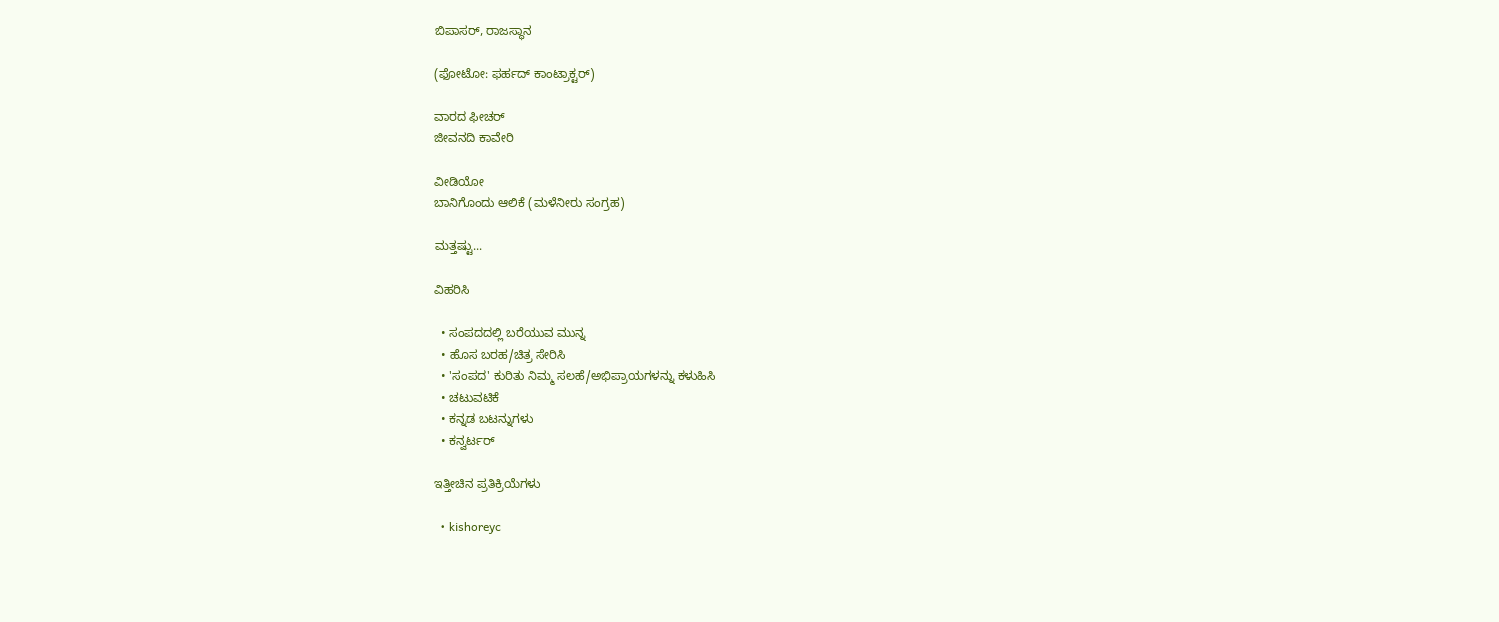ಬಿಪಾಸರ್, ರಾಜಸ್ಥಾನ

(ಫೋಟೋ: ಫರ್ಹದ್ ಕಾಂಟ್ರಾಕ್ಟರ್)

ವಾರದ ಫೀಚರ್
ಜೀವನದಿ ಕಾವೇರಿ

ವೀಡಿಯೋ
ಬಾನಿಗೊಂದು ಆಲಿಕೆ (ಮಳೆನೀರು ಸಂಗ್ರಹ)

ಮತ್ತಷ್ಟು...

ವಿಹರಿಸಿ

  • ಸಂಪದದಲ್ಲಿ ಬರೆಯುವ ಮುನ್ನ
  • ಹೊಸ ಬರಹ/ಚಿತ್ರ ಸೇರಿಸಿ
  • 'ಸಂಪದ' ಕುರಿತು ನಿಮ್ಮ ಸಲಹೆ/ಅಭಿಪ್ರಾಯಗಳನ್ನು ಕಳುಹಿಸಿ
  • ಚಟುವಟಿಕೆ
  • ಕನ್ನಡ ಬಟನ್ನುಗಳು
  • ಕನ್ವರ್ಟರ್

ಇತ್ತೀಚಿನ ಪ್ರತಿಕ್ರಿಯೆಗಳು

  • kishoreyc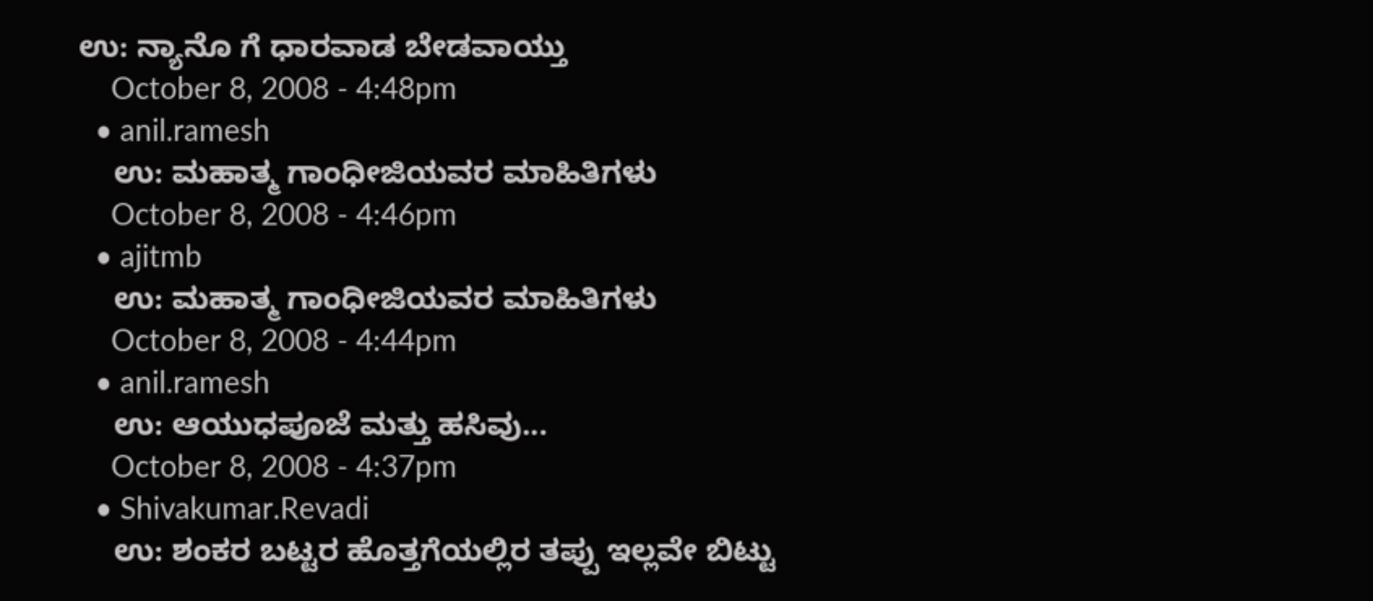ಉ: ನ್ಯಾನೊ ಗೆ ಧಾರವಾಡ ಬೇಡವಾಯ್ತು
    October 8, 2008 - 4:48pm
  • anil.ramesh
    ಉ: ಮಹಾತ್ಮ ಗಾಂಧೀಜಿಯವರ ಮಾಹಿತಿಗಳು
    October 8, 2008 - 4:46pm
  • ajitmb
    ಉ: ಮಹಾತ್ಮ ಗಾಂಧೀಜಿಯವರ ಮಾಹಿತಿಗಳು
    October 8, 2008 - 4:44pm
  • anil.ramesh
    ಉ: ಆಯುಧಪೂಜೆ ಮತ್ತು ಹಸಿವು...
    October 8, 2008 - 4:37pm
  • Shivakumar.Revadi
    ಉ: ಶಂಕರ ಬಟ್ಟರ ಹೊತ್ತಗೆಯಲ್ಲಿರ ತಪ್ಪು ಇಲ್ಲವೇ ಬಿಟ್ಟು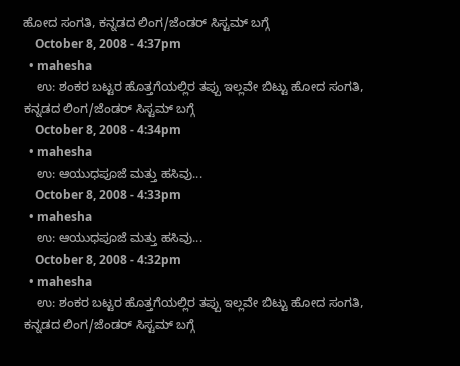ಹೋದ ಸಂಗತಿ, ಕನ್ನಡದ ಲಿಂಗ/ಜೆಂಡರ್‍ ಸಿಸ್ಟಮ್ ಬಗ್ಗೆ
    October 8, 2008 - 4:37pm
  • mahesha
    ಉ: ಶಂಕರ ಬಟ್ಟರ ಹೊತ್ತಗೆಯಲ್ಲಿರ ತಪ್ಪು ಇಲ್ಲವೇ ಬಿಟ್ಟು ಹೋದ ಸಂಗತಿ, ಕನ್ನಡದ ಲಿಂಗ/ಜೆಂಡರ್‍ ಸಿಸ್ಟಮ್ ಬಗ್ಗೆ
    October 8, 2008 - 4:34pm
  • mahesha
    ಉ: ಆಯುಧಪೂಜೆ ಮತ್ತು ಹಸಿವು...
    October 8, 2008 - 4:33pm
  • mahesha
    ಉ: ಆಯುಧಪೂಜೆ ಮತ್ತು ಹಸಿವು...
    October 8, 2008 - 4:32pm
  • mahesha
    ಉ: ಶಂಕರ ಬಟ್ಟರ ಹೊತ್ತಗೆಯಲ್ಲಿರ ತಪ್ಪು ಇಲ್ಲವೇ ಬಿಟ್ಟು ಹೋದ ಸಂಗತಿ, ಕನ್ನಡದ ಲಿಂಗ/ಜೆಂಡರ್‍ ಸಿಸ್ಟಮ್ ಬಗ್ಗೆ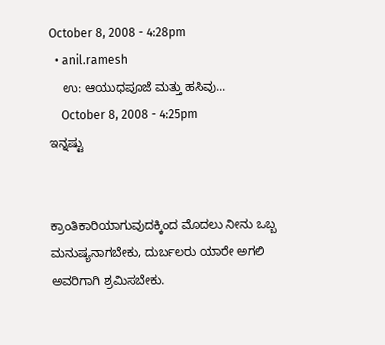October 8, 2008 - 4:28pm
  • anil.ramesh
    ಉ: ಆಯುಧಪೂಜೆ ಮತ್ತು ಹಸಿವು...
    October 8, 2008 - 4:25pm
ಇನ್ನಷ್ಟು


ಕ್ರಾಂತಿಕಾರಿಯಾಗುವುದಕ್ಕಿಂದ ಮೊದಲು ನೀನು ಒಬ್ಬ ಮನುಷ್ಯನಾಗಬೇಕು, ದುರ್ಬಲರು ಯಾರೇ ಅಗಲಿ ಅವರಿಗಾಗಿ ಶ್ರಮಿಸಬೇಕು.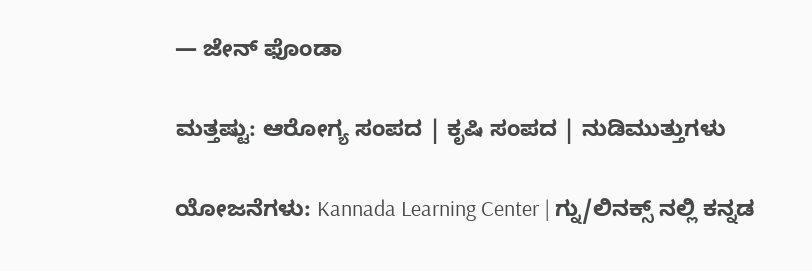— ಜೇನ್ ಫೊಂಡಾ

ಮತ್ತಷ್ಟು: ಆರೋಗ್ಯ ಸಂಪದ | ಕೃಷಿ ಸಂಪದ | ನುಡಿಮುತ್ತುಗಳು

ಯೋಜನೆಗಳು: Kannada Learning Center | ಗ್ನು/ಲಿನಕ್ಸ್ ನಲ್ಲಿ ಕನ್ನಡ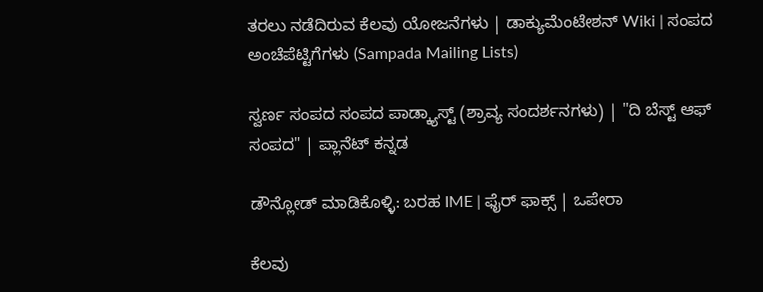ತರಲು ನಡೆದಿರುವ ಕೆಲವು ಯೋಜನೆಗಳು | ಡಾಕ್ಯುಮೆಂಟೇಶನ್ Wiki | ಸಂಪದ ಅಂಚೆಪೆಟ್ಟಿಗೆಗಳು (Sampada Mailing Lists)

ಸ್ವರ್ಣ ಸಂಪದ ಸಂಪದ ಪಾಡ್ಕ್ಯಾಸ್ಟ್ (ಶ್ರಾವ್ಯ ಸಂದರ್ಶನಗಳು) | "ದಿ ಬೆಸ್ಟ್ ಆಫ್ ಸಂಪದ" | ಪ್ಲಾನೆಟ್ ಕನ್ನಡ

ಡೌನ್ಲೋಡ್ ಮಾಡಿಕೊಳ್ಳಿ: ಬರಹ IME | ಫೈರ್ ಫಾಕ್ಸ್ | ಒಪೇರಾ

ಕೆಲವು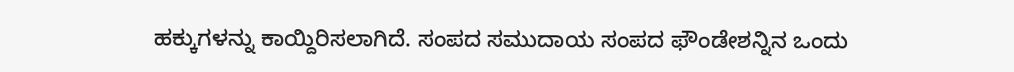ಹಕ್ಕುಗಳನ್ನು ಕಾಯ್ದಿರಿಸಲಾಗಿದೆ. ಸಂಪದ ಸಮುದಾಯ ಸಂಪದ ಫೌಂಡೇಶನ್ನಿನ ಒಂದು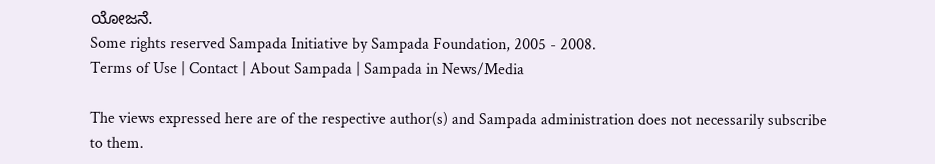ಯೋಜನೆ.
Some rights reserved Sampada Initiative by Sampada Foundation, 2005 - 2008.
Terms of Use | Contact | About Sampada | Sampada in News/Media

The views expressed here are of the respective author(s) and Sampada administration does not necessarily subscribe to them.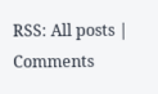RSS: All posts | Comments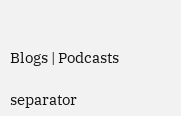Blogs | Podcasts

separator